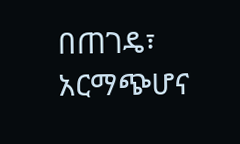በጠገዴ፣ አርማጭሆና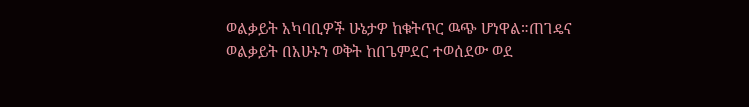ወልቃይት አካባቢዎች ሁኔታዎ ከቁትጥር ዉጭ ሆነዋል።ጠገዴና ወልቃይት በአሁኑን ወቅት ከበጌምደር ተወሰደው ወደ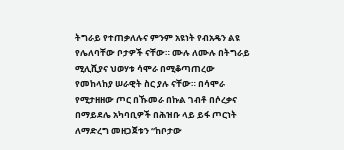ትግራይ የተጠቃለሉና ምንም አዩነት የብአዴን ልዩ የሌለባቸው ቦታዎች ናቸው። ሙሉ ለሙሉ በትግራይ ሚሊሺያና ህወሃቱ ሳሞራ በሚቆጣጠረው የመከላከያ ሠራዊት ስር ያሉ ናቸው። በሳሞራ የሚታዘዘው ጦር በኹመራ በኩል ገብቶ በሶረቃና በማይደሌ አካባቢዎች በሕዝቡ ላይ ይፋ ጦርነት ለማድረግ መዘጋጀቱን “ከቦታው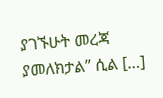ያገኙሁት መረጃ ያመለክታል” ሲል […]